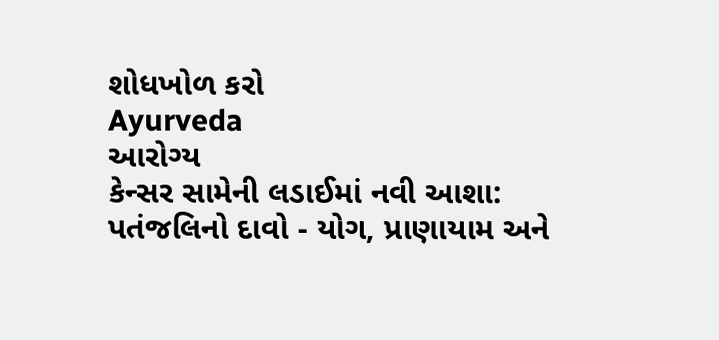શોધખોળ કરો
Ayurveda
આરોગ્ય
કેન્સર સામેની લડાઈમાં નવી આશા: પતંજલિનો દાવો - યોગ, પ્રાણાયામ અને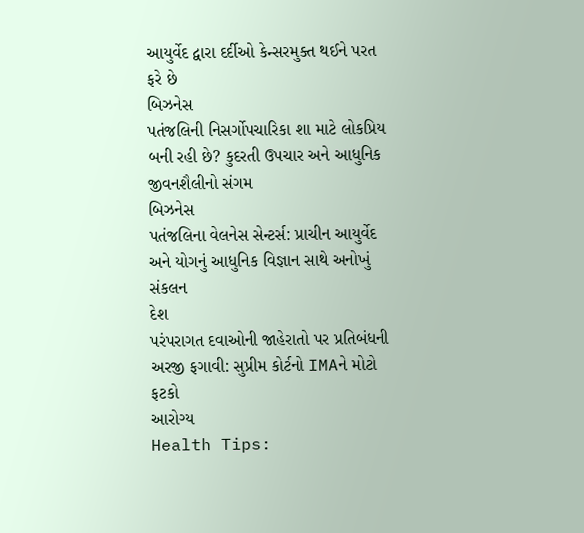આયુર્વેદ દ્વારા દર્દીઓ કેન્સરમુક્ત થઈને પરત ફરે છે
બિઝનેસ
પતંજલિની નિસર્ગોપચારિકા શા માટે લોકપ્રિય બની રહી છે? કુદરતી ઉપચાર અને આધુનિક જીવનશૈલીનો સંગમ
બિઝનેસ
પતંજલિના વેલનેસ સેન્ટર્સ: પ્રાચીન આયુર્વેદ અને યોગનું આધુનિક વિજ્ઞાન સાથે અનોખું સંકલન
દેશ
પરંપરાગત દવાઓની જાહેરાતો પર પ્રતિબંધની અરજી ફગાવી: સુપ્રીમ કોર્ટનો IMAને મોટો ફટકો
આરોગ્ય
Health Tips: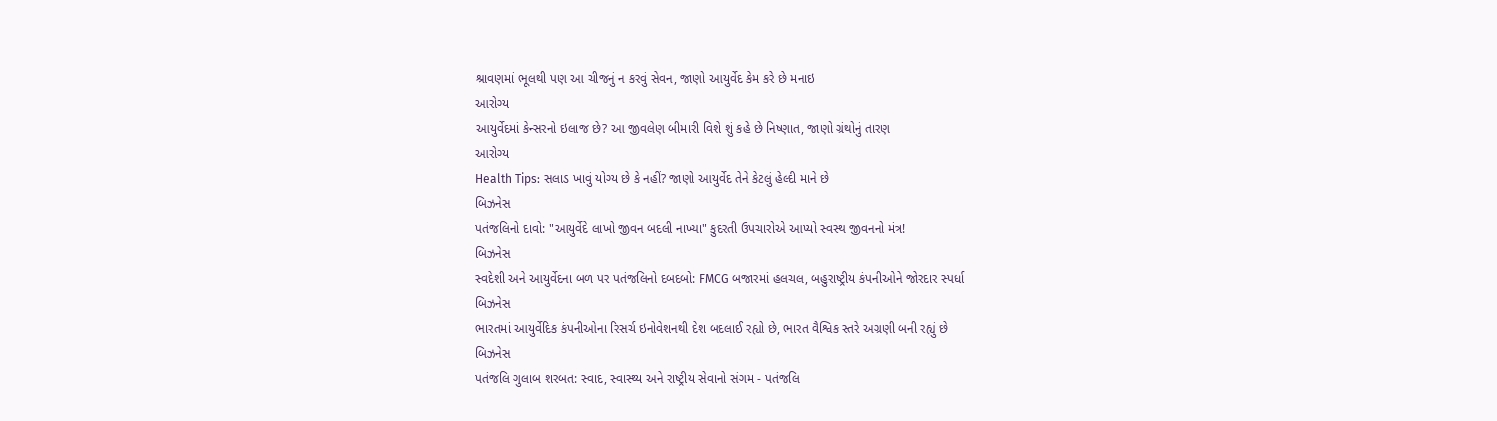શ્રાવણમાં ભૂલથી પણ આ ચીજનું ન કરવું સેવન, જાણો આયુર્વેદ કેમ કરે છે મનાઇ
આરોગ્ય
આયુર્વેદમાં કેન્સરનો ઇલાજ છે? આ જીવલેણ બીમારી વિશે શું કહે છે નિષ્ણાત, જાણો ગ્રંથોનું તારણ
આરોગ્ય
Health Tips: સલાડ ખાવું યોગ્ય છે કે નહીં? જાણો આયુર્વેદ તેને કેટલું હેલ્દી માને છે
બિઝનેસ
પતંજલિનો દાવો: "આયુર્વેદે લાખો જીવન બદલી નાખ્યા" કુદરતી ઉપચારોએ આપ્યો સ્વસ્થ જીવનનો મંત્ર!
બિઝનેસ
સ્વદેશી અને આયુર્વેદના બળ પર પતંજલિનો દબદબો: FMCG બજારમાં હલચલ, બહુરાષ્ટ્રીય કંપનીઓને જોરદાર સ્પર્ધા
બિઝનેસ
ભારતમાં આયુર્વેદિક કંપનીઓના રિસર્ચ ઇનોવેશનથી દેશ બદલાઈ રહ્યો છે, ભારત વૈશ્વિક સ્તરે અગ્રણી બની રહ્યું છે
બિઝનેસ
પતંજલિ ગુલાબ શરબત: સ્વાદ, સ્વાસ્થ્ય અને રાષ્ટ્રીય સેવાનો સંગમ - પતંજલિ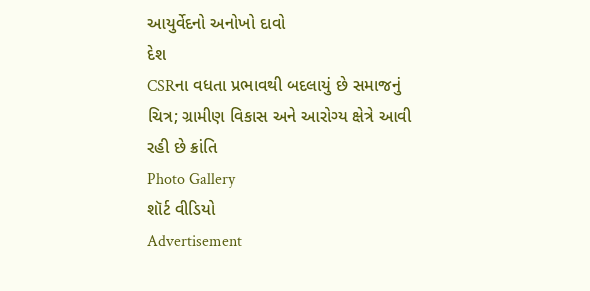આયુર્વેદનો અનોખો દાવો
દેશ
CSRના વધતા પ્રભાવથી બદલાયું છે સમાજનું ચિત્ર; ગ્રામીણ વિકાસ અને આરોગ્ય ક્ષેત્રે આવી રહી છે ક્રાંતિ
Photo Gallery
શૉર્ટ વીડિયો
Advertisement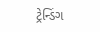ટ્રેન્ડિંગ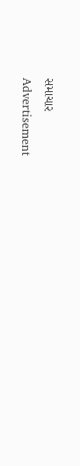સમાચાર
Advertisement